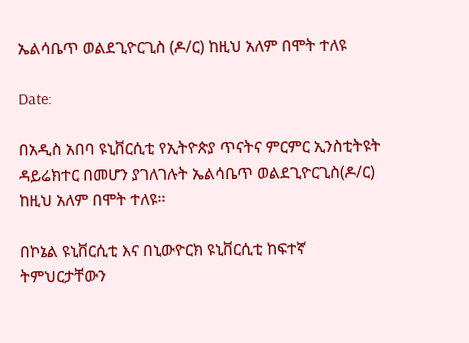ኤልሳቤጥ ወልደጊዮርጊስ (ዶ/ር) ከዚህ አለም በሞት ተለዩ

Date:

በአዲስ አበባ ዩኒቨርሲቲ የኢትዮጵያ ጥናትና ምርምር ኢንስቲትዩት ዳይሬክተር በመሆን ያገለገሉት ኤልሳቤጥ ወልደጊዮርጊስ(ዶ/ር) ከዚህ አለም በሞት ተለዩ፡፡

በኮኔል ዩኒቨርሲቲ እና በኒውዮርክ ዩኒቨርሲቲ ከፍተኛ ትምህርታቸውን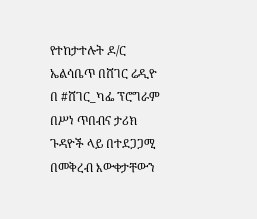የተከታተሉት ዶ/ር ኤልሳቤጥ በሸገር ሬዲዮ በ #ሸገር_ካፌ ፕሮግራም በሥነ ጥበብና ታሪክ ጉዳዮች ላይ በተደጋጋሚ በመቅረብ እውቀታቸውን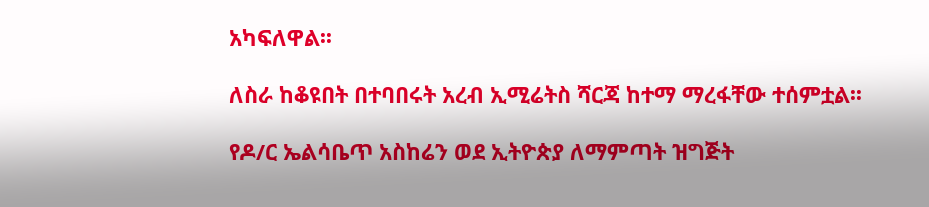አካፍለዋል፡፡

ለስራ ከቆዩበት በተባበሩት አረብ ኢሚሬትስ ሻርጃ ከተማ ማረፋቸው ተሰምቷል፡፡

የዶ/ር ኤልሳቤጥ አስከሬን ወደ ኢትዮጵያ ለማምጣት ዝግጅት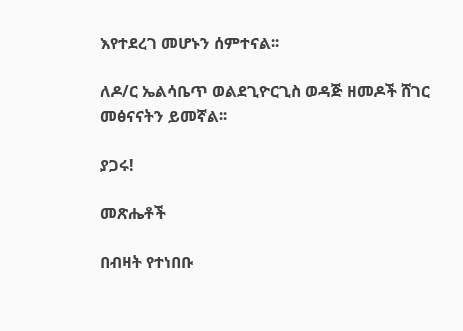እየተደረገ መሆኑን ሰምተናል፡፡

ለዶ/ር ኤልሳቤጥ ወልደጊዮርጊስ ወዳጅ ዘመዶች ሸገር መፅናናትን ይመኛል፡፡

ያጋሩ!

መጽሔቶች

በብዛት የተነበቡ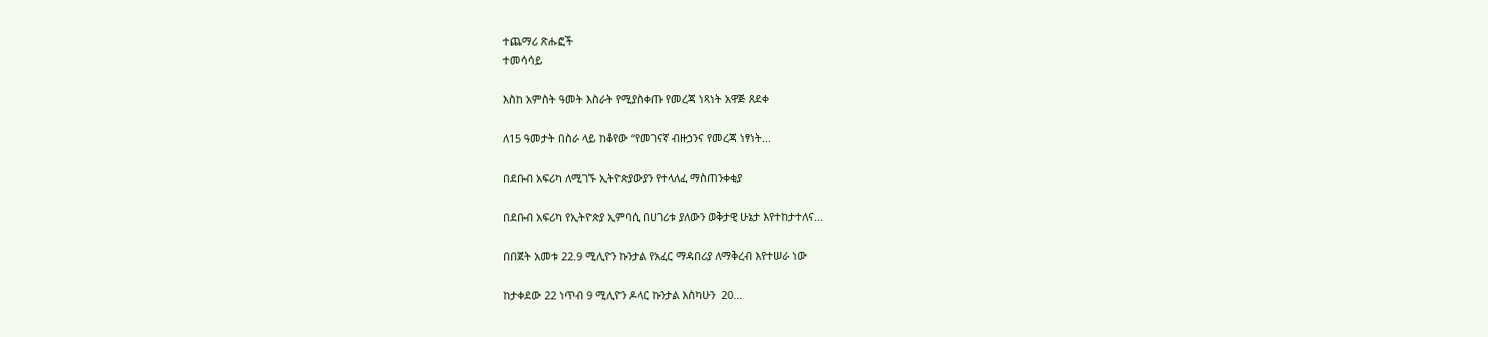ተጨማሪ ጽሑፎች
ተመሳሳይ

እስከ አምስት ዓመት እስራት የሚያስቀጡ የመረጃ ነጻነት አዋጅ ጸደቀ

ለ15 ዓመታት በስራ ላይ ከቆየው “የመገናኛ ብዙኃንና የመረጃ ነፃነት...

በደቡብ አፍሪካ ለሚገኙ ኢትዮጵያውያን የተላለፈ ማስጠንቀቂያ

በደቡብ አፍሪካ የኢትዮጵያ ኢምባሲ በሀገሪቱ ያለውን ወቅታዊ ሁኔታ እየተከታተለና...

በበጀት አመቱ 22.9 ሚሊዮን ኩንታል የአፈር ማዳበሪያ ለማቅረብ እየተሠራ ነው

ከታቀደው 22 ነጥብ 9 ሚሊዮን ዶላር ኩንታል እስካሁን  20...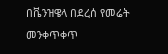በቬንዝዌላ በደረሰ የመሬት መንቀጥቀጥ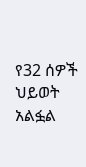የ32 ሰዎች ህይወት አልፏል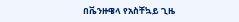በቬንዙዌላ የአስቸኳይ ጊዜ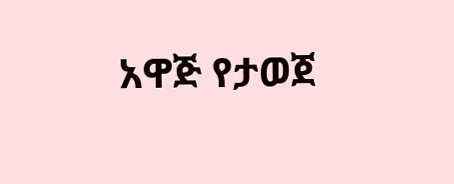አዋጅ የታወጀ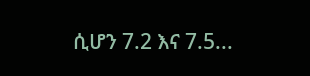ሲሆን 7.2 እና 7.5...